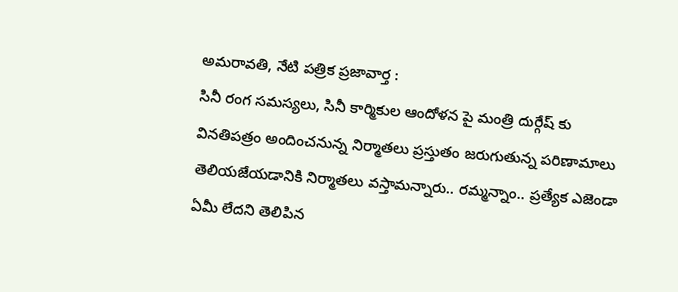అమరావతి, నేటి పత్రిక ప్రజావార్త :
సినీ రంగ సమస్యలు, సినీ కార్మికుల ఆందోళన పై మంత్రి దుర్గేష్ కు వినతిపత్రం అందించనున్న నిర్మాతలు ప్రస్తుతం జరుగుతున్న పరిణామాలు తెలియజేయడానికి నిర్మాతలు వస్తామన్నారు.. రమ్మన్నాం.. ప్రత్యేక ఎజెండా ఏమీ లేదని తెలిపిన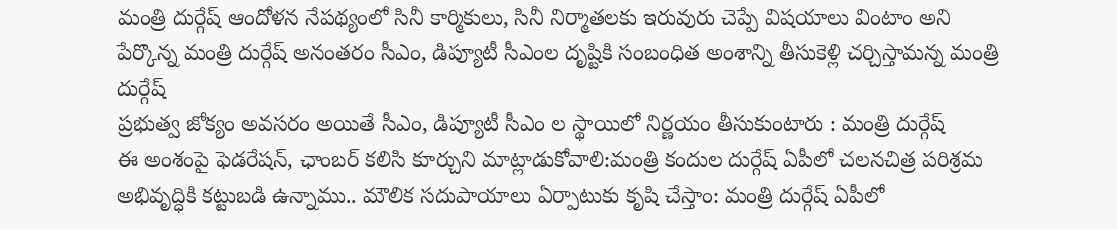మంత్రి దుర్గేష్ ఆందోళన నేపథ్యంలో సినీ కార్మికులు, సినీ నిర్మాతలకు ఇరువురు చెప్పే విషయాలు వింటాం అని పేర్కొన్న మంత్రి దుర్గేష్ అనంతరం సీఎం, డిప్యూటీ సీఎంల దృష్టికి సంబంధిత అంశాన్ని తీసుకెళ్లి చర్చిస్తామన్న మంత్రి దుర్గేష్
ప్రభుత్వ జోక్యం అవసరం అయితే సీఎం, డిప్యూటీ సీఎం ల స్థాయిలో నిర్ణయం తీసుకుంటారు : మంత్రి దుర్గేష్
ఈ అంశంపై ఫెడరేషన్, ఛాంబర్ కలిసి కూర్చుని మాట్లాడుకోవాలి:మంత్రి కందుల దుర్గేష్ ఏపీలో చలనచిత్ర పరిశ్రమ అభివృద్ధికి కట్టుబడి ఉన్నాము.. మౌలిక సదుపాయాలు ఏర్పాటుకు కృషి చేస్తాం: మంత్రి దుర్గేష్ ఏపీలో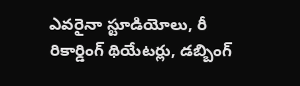ఎవరైనా స్టూడియోలు, రీ రికార్డింగ్ థియేటర్లు, డబ్బింగ్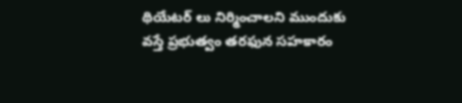థియేటర్ లు నిర్మించాలని ముందుకు వస్తే ప్రభుత్వం తరఫున సహకారం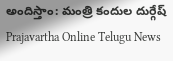అందిస్తాం: మంత్రి కందుల దుర్గేష్
Prajavartha Online Telugu News